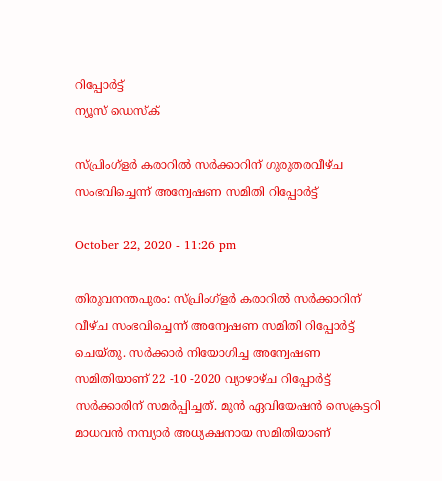റിപ്പോര്‍ട്ട്
ന്യൂസ് ഡെസ്ക്

സ്പ്രിംഗ്ളർ കരാറിൽ സർക്കാറിന് ഗുരുതരവീഴ്ച സംഭവിച്ചെന്ന് അന്വേഷണ സമിതി റിപ്പോർട്ട്

October 22, 2020 - 11:26 pm

തിരുവനന്തപുരം: സ്പ്രിംഗ്ളർ കരാറിൽ സർക്കാറിന് വീഴ്ച സംഭവിച്ചെന്ന് അന്വേഷണ സമിതി റിപ്പോർട്ട് ചെയ്തു. സർക്കാർ നിയോഗിച്ച അന്വേഷണ സമിതിയാണ് 22 -10 -2020 വ്യാഴാഴ്ച റിപ്പോർട്ട് സർക്കാരിന് സമർപ്പിച്ചത്. മുൻ ഏവിയേഷൻ സെക്രട്ടറി മാധവൻ നമ്പ്യാർ അധ്യക്ഷനായ സമിതിയാണ്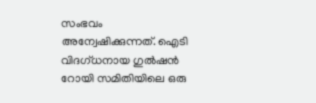സംഭവം അന്വേഷിക്കുന്നത്. ഐടി വിദഗ്ധനായ ഗുൽഷൻ റോയി സമിതിയിലെ ഒരു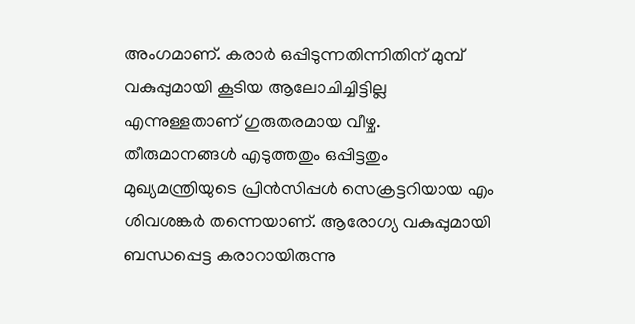അംഗമാണ്. കരാർ ഒപ്പിടുന്നതിന്നിതിന് മുമ്പ് വകുപ്പുമായി കൂടിയ ആലോചിച്ചിട്ടില്ല എന്നുള്ളതാണ് ഗുരുതരമായ വീഴ്ച. തീരുമാനങ്ങൾ എടുത്തതും ഒപ്പിട്ടതും മുഖ്യമന്ത്രിയുടെ പ്രിൻസിപ്പൾ സെക്രട്ടറിയായ എം ശിവശങ്കർ തന്നെയാണ്. ആരോഗ്യ വകുപ്പുമായി ബന്ധപ്പെട്ട കരാറായിരുന്നു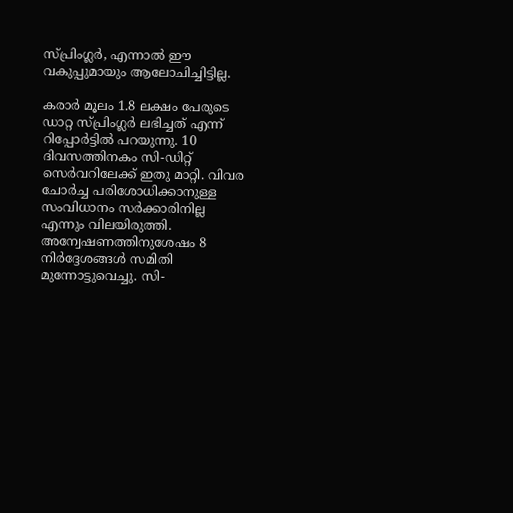സ്പ്രിംഗ്ലർ, എന്നാൽ ഈ വകുപ്പുമായും ആലോചിച്ചിട്ടില്ല.

കരാർ മൂലം 1.8 ലക്ഷം പേരുടെ ഡാറ്റ സ്പ്രിംഗ്ലർ ലഭിച്ചത് എന്ന് റിപ്പോർട്ടിൽ പറയുന്നു. 10 ദിവസത്തിനകം സി-ഡിറ്റ് സെർവറിലേക്ക് ഇതു മാറ്റി. വിവര ചോർച്ച പരിശോധിക്കാനുള്ള സംവിധാനം സർക്കാരിനില്ല എന്നും വിലയിരുത്തി. അന്വേഷണത്തിനുശേഷം 8 നിർദ്ദേശങ്ങൾ സമിതി മുന്നോട്ടുവെച്ചു. സി-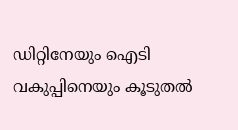ഡിറ്റിനേയും ഐടി വകുപ്പിനെയും കൂടുതൽ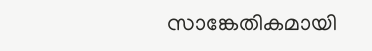സാങ്കേതികമായി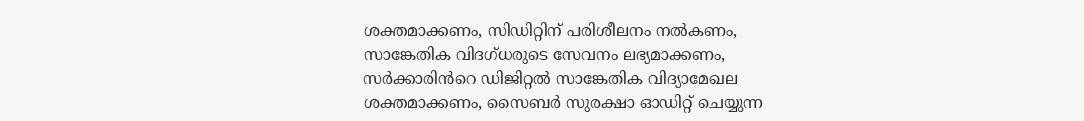ശക്തമാക്കണം, സിഡിറ്റിന് പരിശീലനം നൽകണം, സാങ്കേതിക വിദഗ്ധരുടെ സേവനം ലഭ്യമാക്കണം, സർക്കാരിൻറെ ഡിജിറ്റൽ സാങ്കേതിക വിദ്യാമേഖല ശക്തമാക്കണം, സൈബർ സുരക്ഷാ ഓഡിറ്റ് ചെയ്യുന്ന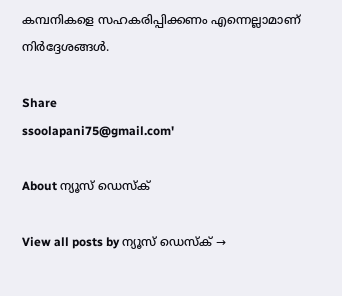കമ്പനികളെ സഹകരിപ്പിക്കണം എന്നെല്ലാമാണ് നിർദ്ദേശങ്ങൾ.

Share
ssoolapani75@gmail.com'

About ന്യൂസ് ഡെസ്ക്

View all posts by ന്യൂസ് ഡെസ്ക് →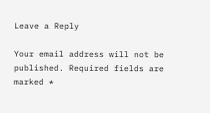Leave a Reply

Your email address will not be published. Required fields are marked *